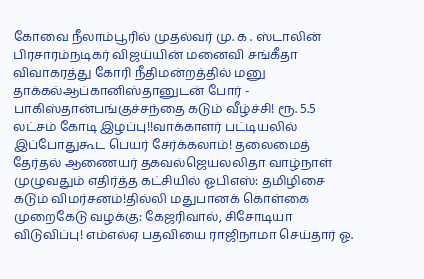கோவை நீலாம்பூரில் முதல்வர் மு. க . ஸ்டாலின் பிரசாரம்நடிகர் விஜய்யின் மனைவி சங்கீதா விவாகரத்து கோரி நீதிமன்றத்தில் மனு தாக்கல்ஆப்கானிஸ்தானுடன் போர் - பாகிஸ்தான்பங்குச்சந்தை கடும் வீழ்ச்சி! ரூ. 5.5 லட்சம் கோடி இழப்பு!!வாக்காளர் பட்டியலில் இப்போதுகூட பெயர் சேர்க்கலாம்! தலைமைத் தேர்தல் ஆணையர் தகவல்ஜெயலலிதா வாழ்நாள் முழுவதும் எதிர்த்த கட்சியில் ஓபிஎஸ்: தமிழிசை கடும் விமர்சனம்!தில்லி மதுபானக் கொள்கை முறைகேடு வழக்கு: கேஜரிவால், சிசோடியா விடுவிப்பு! எம்எல்ஏ பதவியை ராஜிநாமா செய்தார் ஓ.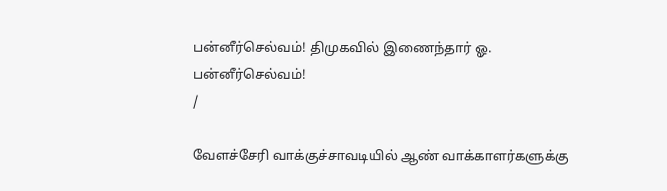பன்னீர்செல்வம்! திமுகவில் இணைந்தார் ஓ. பன்னீர்செல்வம்!
/

வேளச்சேரி வாக்குச்சாவடியில் ஆண் வாக்காளர்களுக்கு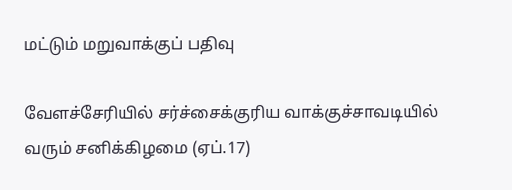மட்டும் மறுவாக்குப் பதிவு

வேளச்சேரியில் சர்ச்சைக்குரிய வாக்குச்சாவடியில் வரும் சனிக்கிழமை (ஏப்.17)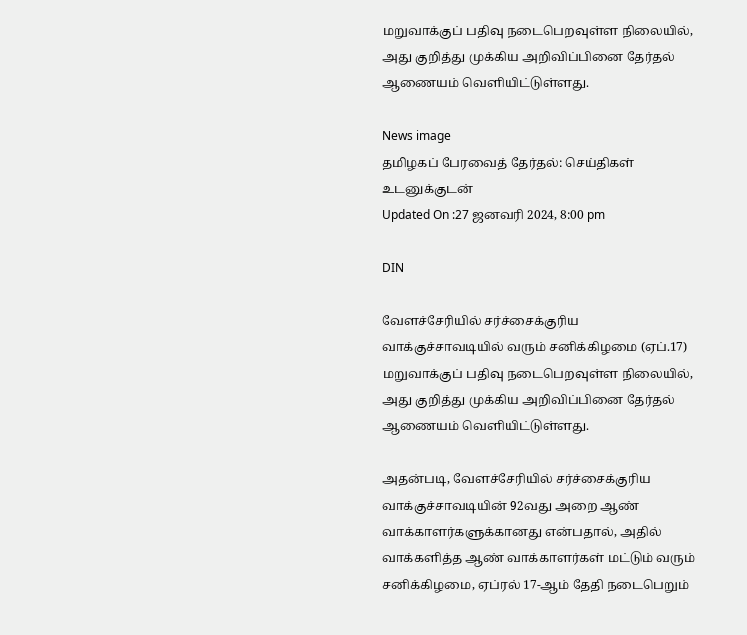மறுவாக்குப் பதிவு நடைபெறவுள்ள நிலையில், அது குறித்து முக்கிய அறிவிப்பினை தேர்தல் ஆணையம் வெளியிட்டுள்ளது.

News image
தமிழகப் பேரவைத் தேர்தல்: செய்திகள் உடனுக்குடன்
Updated On :27 ஜனவரி 2024, 8:00 pm

DIN

வேளச்சேரியில் சர்ச்சைக்குரிய வாக்குச்சாவடியில் வரும் சனிக்கிழமை (ஏப்.17) மறுவாக்குப் பதிவு நடைபெறவுள்ள நிலையில், அது குறித்து முக்கிய அறிவிப்பினை தேர்தல் ஆணையம் வெளியிட்டுள்ளது.

அதன்படி, வேளச்சேரியில் சர்ச்சைக்குரிய வாக்குச்சாவடியின் 92வது அறை ஆண் வாக்காளர்களுக்கானது என்பதால், அதில் வாக்களித்த ஆண் வாக்காளர்கள் மட்டும் வரும் சனிக்கிழமை, ஏப்ரல் 17-ஆம் தேதி நடைபெறும்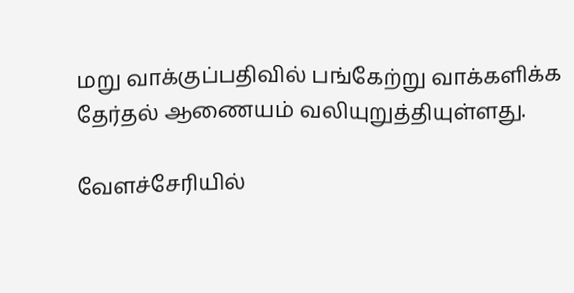மறு வாக்குப்பதிவில் பங்கேற்று வாக்களிக்க தேர்தல் ஆணையம் வலியுறுத்தியுள்ளது.

வேளச்சேரியில்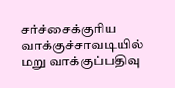சர்ச்சைக்குரிய வாக்குச்சாவடியில் மறு வாக்குப்பதிவு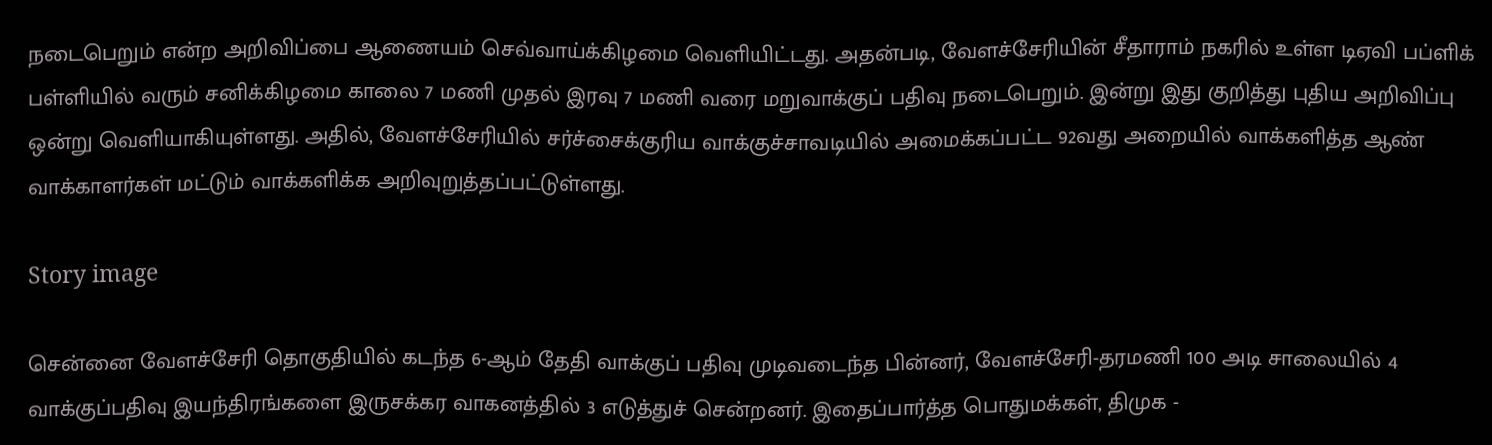நடைபெறும் என்ற அறிவிப்பை ஆணையம் செவ்வாய்க்கிழமை வெளியிட்டது. அதன்படி, வேளச்சேரியின் சீதாராம் நகரில் உள்ள டிஏவி பப்ளிக் பள்ளியில் வரும் சனிக்கிழமை காலை 7 மணி முதல் இரவு 7 மணி வரை மறுவாக்குப் பதிவு நடைபெறும். இன்று இது குறித்து புதிய அறிவிப்பு ஒன்று வெளியாகியுள்ளது. அதில், வேளச்சேரியில் சர்ச்சைக்குரிய வாக்குச்சாவடியில் அமைக்கப்பட்ட 92வது அறையில் வாக்களித்த ஆண் வாக்காளர்கள் மட்டும் வாக்களிக்க அறிவுறுத்தப்பட்டுள்ளது.

Story image

சென்னை வேளச்சேரி தொகுதியில் கடந்த 6-ஆம் தேதி வாக்குப் பதிவு முடிவடைந்த பின்னர், வேளச்சேரி-தரமணி 100 அடி சாலையில் 4 வாக்குப்பதிவு இயந்திரங்களை இருசக்கர வாகனத்தில் 3 எடுத்துச் சென்றனர். இதைப்பார்த்த பொதுமக்கள், திமுக -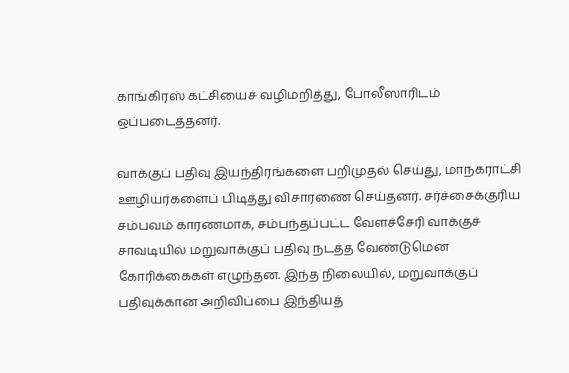காங்கிரஸ் கட்சியைச் வழிமறித்து, போலீஸாரிடம் ஒப்படைத்தனர்.

வாக்குப் பதிவு இயந்திரங்களை பறிமுதல் செய்து, மாநகராட்சி ஊழியர்களைப் பிடித்து விசாரணை செய்தனர். சர்ச்சைக்குரிய சம்பவம் காரணமாக, சம்பந்தப்பட்ட வேளச்சேரி வாக்குச் சாவடியில் மறுவாக்குப் பதிவு நடத்த வேண்டுமென கோரிக்கைகள் எழுந்தன. இந்த நிலையில், மறுவாக்குப் பதிவுக்கான அறிவிப்பை இந்தியத்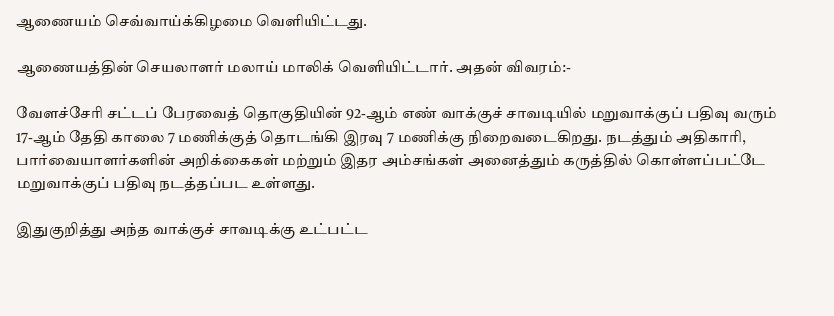ஆணையம் செவ்வாய்க்கிழமை வெளியிட்டது.

ஆணையத்தின் செயலாளர் மலாய் மாலிக் வெளியிட்டார். அதன் விவரம்:-

வேளச்சேரி சட்டப் பேரவைத் தொகுதியின் 92-ஆம் எண் வாக்குச் சாவடியில் மறுவாக்குப் பதிவு வரும் 17-ஆம் தேதி காலை 7 மணிக்குத் தொடங்கி இரவு 7 மணிக்கு நிறைவடைகிறது. நடத்தும் அதிகாரி, பார்வையாளர்களின் அறிக்கைகள் மற்றும் இதர அம்சங்கள் அனைத்தும் கருத்தில் கொள்ளப்பட்டே மறுவாக்குப் பதிவு நடத்தப்பட உள்ளது.

இதுகுறித்து அந்த வாக்குச் சாவடிக்கு உட்பட்ட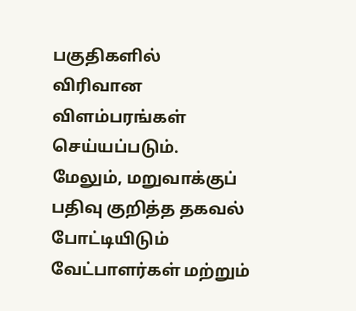பகுதிகளில் விரிவான விளம்பரங்கள் செய்யப்படும். மேலும், மறுவாக்குப் பதிவு குறித்த தகவல் போட்டியிடும் வேட்பாளர்கள் மற்றும்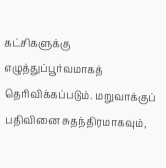கட்சிகளுக்கு எழுத்துப்பூர்வமாகத் தெரிவிக்கப்படும். மறுவாக்குப் பதிவினை சுதந்திரமாகவும்,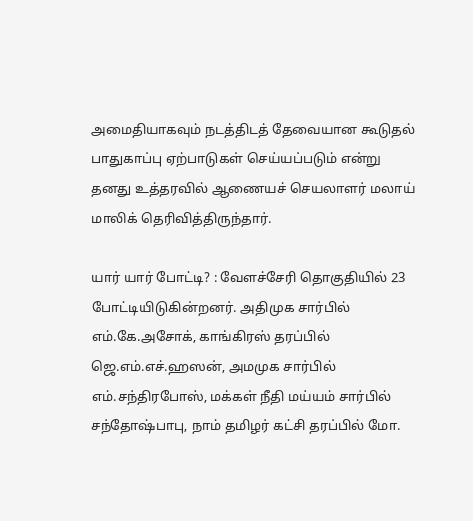அமைதியாகவும் நடத்திடத் தேவையான கூடுதல் பாதுகாப்பு ஏற்பாடுகள் செய்யப்படும் என்று தனது உத்தரவில் ஆணையச் செயலாளர் மலாய் மாலிக் தெரிவித்திருந்தார்.

யார் யார் போட்டி? : வேளச்சேரி தொகுதியில் 23 போட்டியிடுகின்றனர். அதிமுக சார்பில் எம்.கே.அசோக், காங்கிரஸ் தரப்பில் ஜெ.எம்.எச்.ஹஸன், அமமுக சார்பில் எம்.சந்திரபோஸ், மக்கள் நீதி மய்யம் சார்பில் சந்தோஷ்பாபு, நாம் தமிழர் கட்சி தரப்பில் மோ.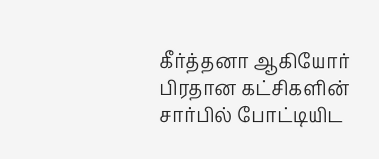கீர்த்தனா ஆகியோர் பிரதான கட்சிகளின் சார்பில் போட்டியிட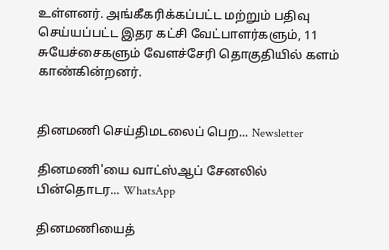உள்ளனர். அங்கீகரிக்கப்பட்ட மற்றும் பதிவு செய்யப்பட்ட இதர கட்சி வேட்பாளர்களும், 11 சுயேச்சைகளும் வேளச்சேரி தொகுதியில் களம் காண்கின்றனர்.


தினமணி செய்திமடலைப் பெற... Newsletter

தினமணி'யை வாட்ஸ்ஆப் சேனலில் பின்தொடர... WhatsApp

தினமணியைத்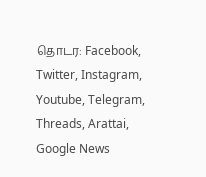தொடர: Facebook, Twitter, Instagram, Youtube, Telegram, Threads, Arattai, Google News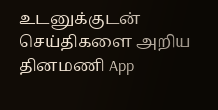உடனுக்குடன் செய்திகளை அறிய தினமணி App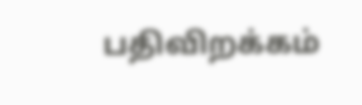பதிவிறக்கம்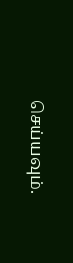செய்யவும்.